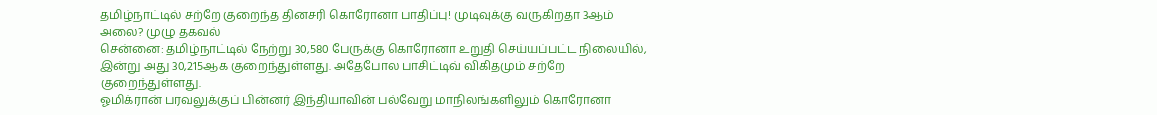தமிழ்நாட்டில் சற்றே குறைந்த தினசரி கொரோனா பாதிப்பு! முடிவுக்கு வருகிறதா 3ஆம் அலை? முழு தகவல்
சென்னை: தமிழ்நாட்டில் நேற்று 30,580 பேருக்கு கொரோனா உறுதி செய்யப்பட்ட நிலையில், இன்று அது 30,215ஆக குறைந்துள்ளது. அதேபோல பாசிட்டிவ் விகிதமும் சற்றே குறைந்துள்ளது.
ஓமிக்ரான் பரவலுக்குப் பின்னர் இந்தியாவின் பல்வேறு மாநிலங்களிலும் கொரோனா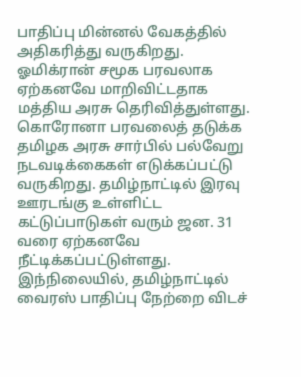பாதிப்பு மின்னல் வேகத்தில் அதிகரித்து வருகிறது. ஓமிக்ரான் சமூக பரவலாக ஏற்கனவே மாறிவிட்டதாக மத்திய அரசு தெரிவித்துள்ளது.
கொரோனா பரவலைத் தடுக்க தமிழக அரசு சார்பில் பல்வேறு நடவடிக்கைகள் எடுக்கப்பட்டு வருகிறது. தமிழ்நாட்டில் இரவு ஊரடங்கு உள்ளிட்ட கட்டுப்பாடுகள் வரும் ஜன. 31 வரை ஏற்கனவே நீட்டிக்கப்பட்டுள்ளது. இந்நிலையில், தமிழ்நாட்டில் வைரஸ் பாதிப்பு நேற்றை விடச்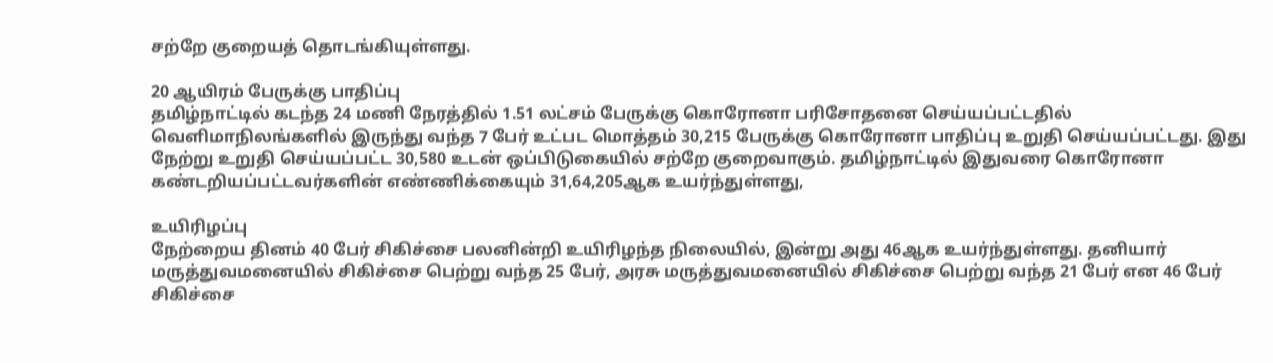சற்றே குறையத் தொடங்கியுள்ளது.

20 ஆயிரம் பேருக்கு பாதிப்பு
தமிழ்நாட்டில் கடந்த 24 மணி நேரத்தில் 1.51 லட்சம் பேருக்கு கொரோனா பரிசோதனை செய்யப்பட்டதில் வெளிமாநிலங்களில் இருந்து வந்த 7 பேர் உட்பட மொத்தம் 30,215 பேருக்கு கொரோனா பாதிப்பு உறுதி செய்யப்பட்டது. இது நேற்று உறுதி செய்யப்பட்ட 30,580 உடன் ஒப்பிடுகையில் சற்றே குறைவாகும். தமிழ்நாட்டில் இதுவரை கொரோனா கண்டறியப்பட்டவர்களின் எண்ணிக்கையும் 31,64,205ஆக உயர்ந்துள்ளது,

உயிரிழப்பு
நேற்றைய தினம் 40 பேர் சிகிச்சை பலனின்றி உயிரிழந்த நிலையில், இன்று அது 46ஆக உயர்ந்துள்ளது. தனியார் மருத்துவமனையில் சிகிச்சை பெற்று வந்த 25 பேர், அரசு மருத்துவமனையில் சிகிச்சை பெற்று வந்த 21 பேர் என 46 பேர் சிகிச்சை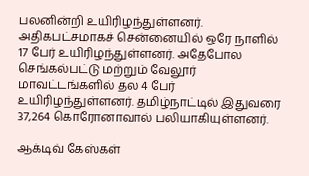பலனின்றி உயிரிழந்துள்ளனர். அதிகபட்சமாகச் சென்னையில் ஒரே நாளில் 17 பேர் உயிரிழந்துள்ளனர். அதேபோல செங்கல்பட்டு மற்றும் வேலூர் மாவட்டங்களில் தல 4 பேர் உயிரிழந்துள்ளனர். தமிழ்நாட்டில் இதுவரை 37,264 கொரோனாவால் பலியாகியுள்ளனர்.

ஆக்டிவ் கேஸ்கள்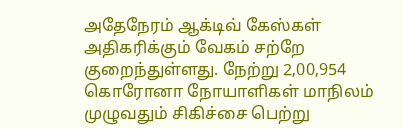அதேநேரம் ஆக்டிவ் கேஸ்கள் அதிகரிக்கும் வேகம் சற்றே குறைந்துள்ளது. நேற்று 2,00,954 கொரோனா நோயாளிகள் மாநிலம் முழுவதும் சிகிச்சை பெற்று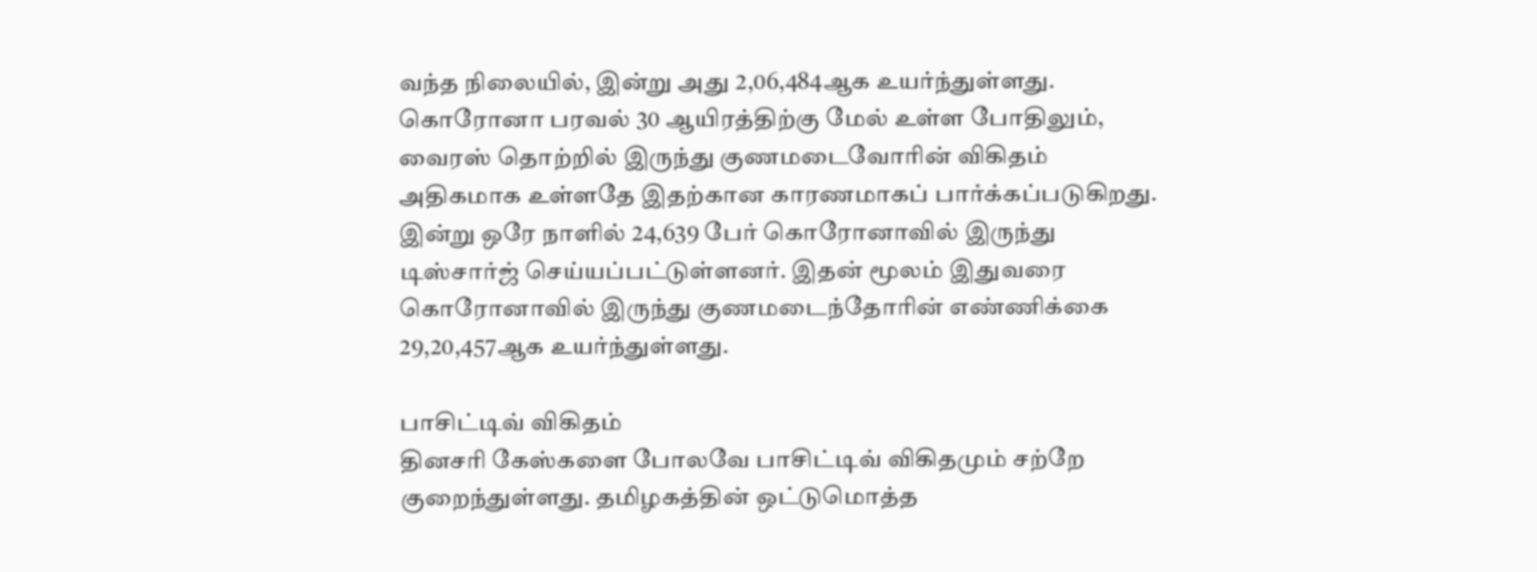வந்த நிலையில், இன்று அது 2,06,484ஆக உயர்ந்துள்ளது. கொரோனா பரவல் 30 ஆயிரத்திற்கு மேல் உள்ள போதிலும், வைரஸ் தொற்றில் இருந்து குணமடைவோரின் விகிதம் அதிகமாக உள்ளதே இதற்கான காரணமாகப் பார்க்கப்படுகிறது. இன்று ஒரே நாளில் 24,639 பேர் கொரோனாவில் இருந்து டிஸ்சார்ஜ் செய்யப்பட்டுள்ளனர். இதன் மூலம் இதுவரை கொரோனாவில் இருந்து குணமடைந்தோரின் எண்ணிக்கை 29,20,457ஆக உயர்ந்துள்ளது.

பாசிட்டிவ் விகிதம்
தினசரி கேஸ்களை போலவே பாசிட்டிவ் விகிதமும் சற்றே குறைந்துள்ளது. தமிழகத்தின் ஒட்டுமொத்த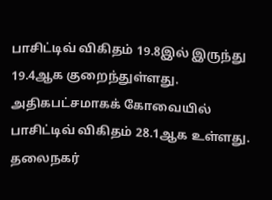பாசிட்டிவ் விகிதம் 19.8இல் இருந்து 19.4ஆக குறைந்துள்ளது. அதிகபட்சமாகக் கோவையில் பாசிட்டிவ் விகிதம் 28.1ஆக உள்ளது. தலைநகர்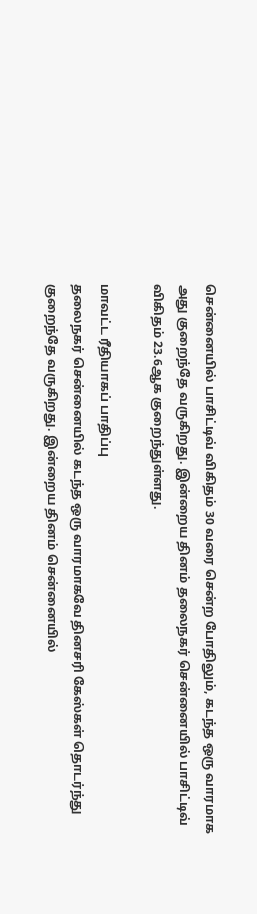சென்னையில் பாசிட்டிவ் விகிதம் 30 வரை சென்ற போதிலும், கடந்த ஒரு வாரமாக அது குறைந்தே வருகிறது. இன்றைய தினம் தலைநகர் சென்னையில் பாசிட்டிவ் விகிதம் 23.6ஆக குறைந்துள்ளது.

மாவட்ட ரீதியாகப் பாதிப்பு
தலைநகர் சென்னையில் கடந்த ஒரு வாரமாகவே தினசரி கேஸ்கள் தொடர்ந்து குறைந்தே வருகிறது. இன்றைய தினம் சென்னையில்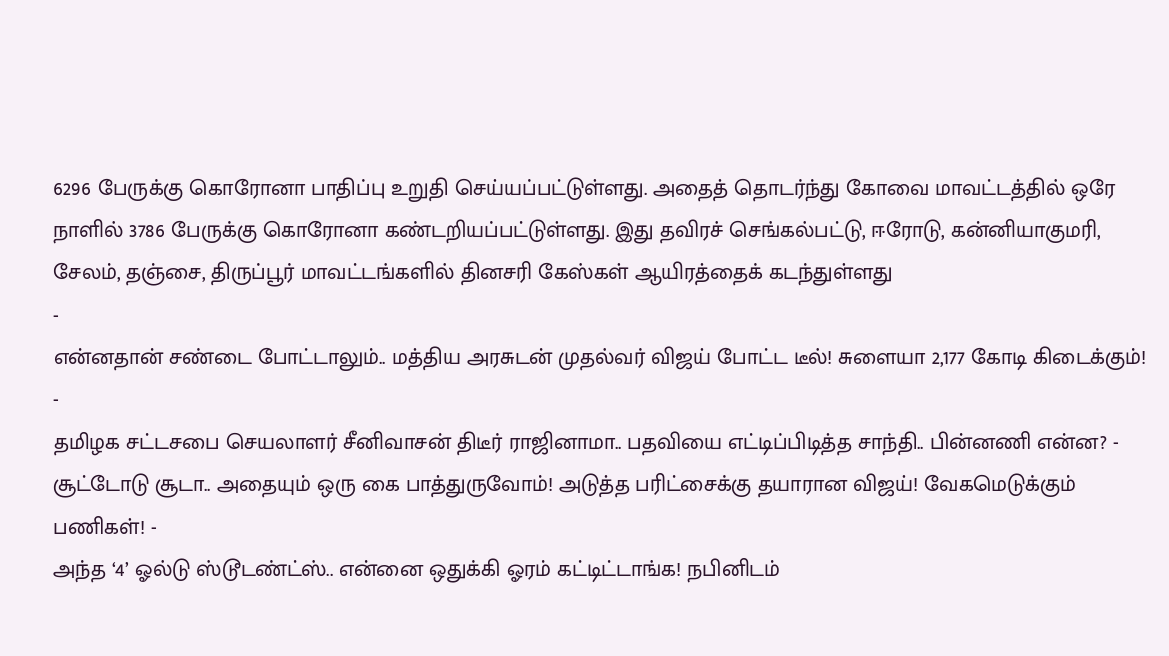6296 பேருக்கு கொரோனா பாதிப்பு உறுதி செய்யப்பட்டுள்ளது. அதைத் தொடர்ந்து கோவை மாவட்டத்தில் ஒரே நாளில் 3786 பேருக்கு கொரோனா கண்டறியப்பட்டுள்ளது. இது தவிரச் செங்கல்பட்டு, ஈரோடு, கன்னியாகுமரி, சேலம், தஞ்சை, திருப்பூர் மாவட்டங்களில் தினசரி கேஸ்கள் ஆயிரத்தைக் கடந்துள்ளது
-
என்னதான் சண்டை போட்டாலும்.. மத்திய அரசுடன் முதல்வர் விஜய் போட்ட டீல்! சுளையா 2,177 கோடி கிடைக்கும்! -
தமிழக சட்டசபை செயலாளர் சீனிவாசன் திடீர் ராஜினாமா.. பதவியை எட்டிப்பிடித்த சாந்தி.. பின்னணி என்ன? -
சூட்டோடு சூடா.. அதையும் ஒரு கை பாத்துருவோம்! அடுத்த பரிட்சைக்கு தயாரான விஜய்! வேகமெடுக்கும் பணிகள்! -
அந்த ‘4’ ஓல்டு ஸ்டூடண்ட்ஸ்.. என்னை ஒதுக்கி ஓரம் கட்டிட்டாங்க! நபினிடம்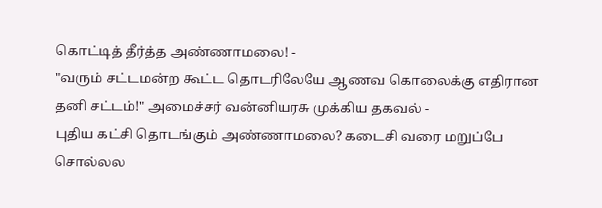கொட்டித் தீர்த்த அண்ணாமலை! -
"வரும் சட்டமன்ற கூட்ட தொடரிலேயே ஆணவ கொலைக்கு எதிரான தனி சட்டம்!" அமைச்சர் வன்னியரசு முக்கிய தகவல் -
புதிய கட்சி தொடங்கும் அண்ணாமலை? கடைசி வரை மறுப்பே சொல்லல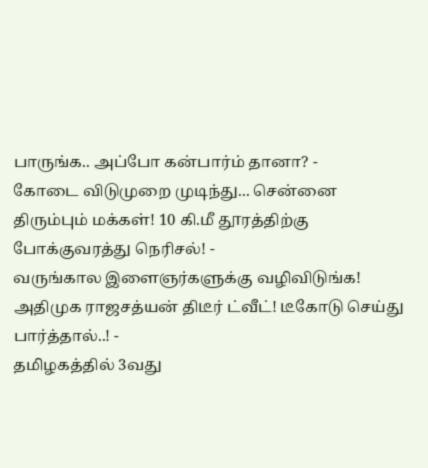பாருங்க.. அப்போ கன்பார்ம் தானா? -
கோடை விடுமுறை முடிந்து... சென்னை திரும்பும் மக்கள்! 10 கி.மீ தூரத்திற்கு போக்குவரத்து நெரிசல்! -
வருங்கால இளைஞர்களுக்கு வழிவிடுங்க! அதிமுக ராஜசத்யன் திடீர் ட்வீட்! டீகோடு செய்து பார்த்தால்..! -
தமிழகத்தில் 3வது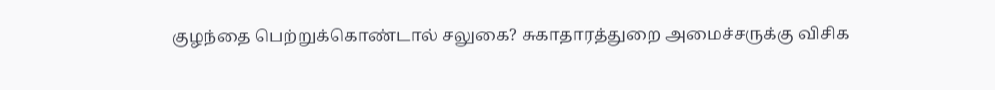குழந்தை பெற்றுக்கொண்டால் சலுகை? சுகாதாரத்துறை அமைச்சருக்கு விசிக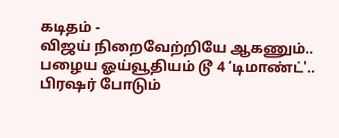கடிதம் -
விஜய் நிறைவேற்றியே ஆகணும்.. பழைய ஓய்வூதியம் டூ 4 ‘டிமாண்ட்'.. பிரஷர் போடும்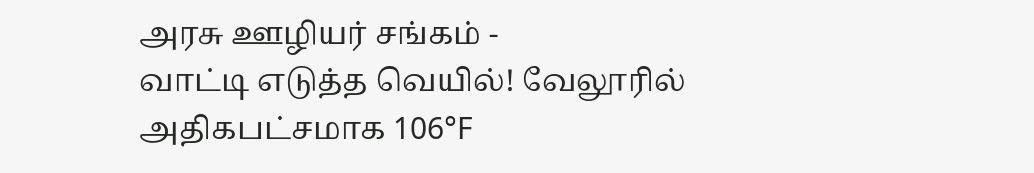அரசு ஊழியர் சங்கம் -
வாட்டி எடுத்த வெயில்! வேலூரில் அதிகபட்சமாக 106°F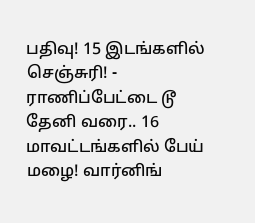பதிவு! 15 இடங்களில் செஞ்சுரி! -
ராணிப்பேட்டை டூ தேனி வரை.. 16 மாவட்டங்களில் பேய் மழை! வார்னிங்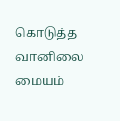கொடுத்த வானிலை மையம்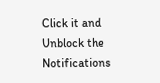Click it and Unblock the Notifications